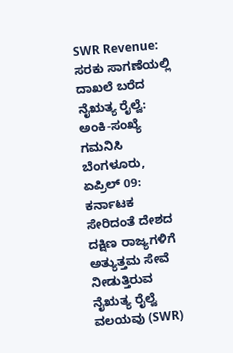SWR Revenue: ಸರಕು ಸಾಗಣೆಯಲ್ಲಿ ದಾಖಲೆ ಬರೆದ ನೈಋತ್ಯ ರೈಲ್ವೆ: ಅಂಕಿ-ಸಂಖ್ಯೆ ಗಮನಿಸಿ
ಬೆಂಗಳೂರು, ಏಪ್ರಿಲ್ 09: ಕರ್ನಾಟಕ ಸೇರಿದಂತೆ ದೇಶದ ದಕ್ಷಿಣ ರಾಜ್ಯಗಳಿಗೆ ಅತ್ಯುತ್ತಮ ಸೇವೆ ನೀಡುತ್ತಿರುವ ನೈಋತ್ಯ ರೈಲ್ವೆ ವಲಯವು (SWR)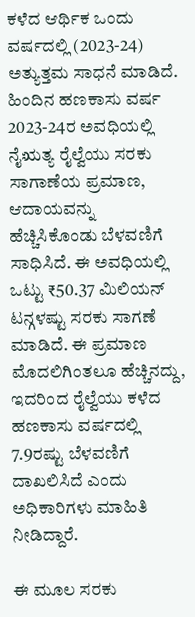ಕಳೆದ ಆರ್ಥಿಕ ಒಂದು ವರ್ಷದಲ್ಲಿ (2023-24) ಅತ್ಯುತ್ತಮ ಸಾಧನೆ ಮಾಡಿದೆ.
ಹಿಂದಿನ ಹಣಕಾಸು ವರ್ಷ 2023-24ರ ಅವಧಿಯಲ್ಲಿ ನೈಋತ್ಯ ರೈಲ್ವೆಯು ಸರಕು ಸಾಗಾಣೆಯ ಪ್ರಮಾಣ, ಆದಾಯವನ್ನು ಹೆಚ್ಚಿಸಿಕೊಂಡು ಬೆಳವಣಿಗೆ ಸಾಧಿಸಿದೆ. ಈ ಅವಧಿಯಲ್ಲಿ ಒಟ್ಟು ₹50.37 ಮಿಲಿಯನ್ ಟನ್ಗಳಷ್ಟು ಸರಕು ಸಾಗಣೆ ಮಾಡಿದೆ. ಈ ಪ್ರಮಾಣ ಮೊದಲಿಗಿಂತಲೂ ಹೆಚ್ಚಿನದ್ದು, ಇದರಿಂದ ರೈಲ್ವೆಯು ಕಳೆದ ಹಣಕಾಸು ವರ್ಷದಲ್ಲಿ 7.9ರಷ್ಟು ಬೆಳವಣಿಗೆ ದಾಖಲಿಸಿದೆ ಎಂದು ಅಧಿಕಾರಿಗಳು ಮಾಹಿತಿ ನೀಡಿದ್ದಾರೆ.

ಈ ಮೂಲ ಸರಕು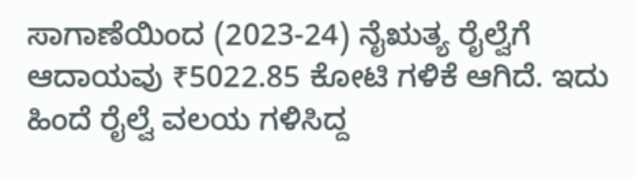ಸಾಗಾಣೆಯಿಂದ (2023-24) ನೈಋತ್ಯ ರೈಲ್ವೆಗೆ ಆದಾಯವು ₹5022.85 ಕೋಟಿ ಗಳಿಕೆ ಆಗಿದೆ. ಇದು ಹಿಂದೆ ರೈಲ್ವೆ ವಲಯ ಗಳಿಸಿದ್ದ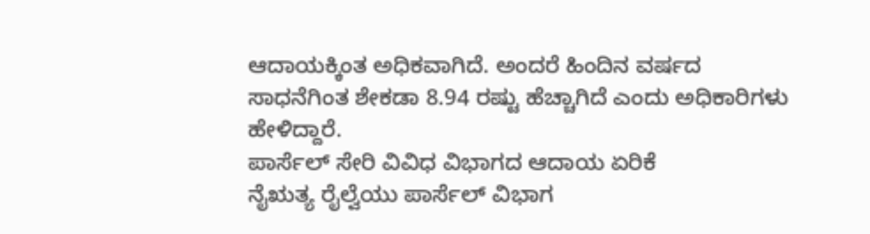ಆದಾಯಕ್ಕಿಂತ ಅಧಿಕವಾಗಿದೆ. ಅಂದರೆ ಹಿಂದಿನ ವರ್ಷದ ಸಾಧನೆಗಿಂತ ಶೇಕಡಾ 8.94 ರಷ್ಟು ಹೆಚ್ಚಾಗಿದೆ ಎಂದು ಅಧಿಕಾರಿಗಳು ಹೇಳಿದ್ದಾರೆ.
ಪಾರ್ಸೆಲ್ ಸೇರಿ ವಿವಿಧ ವಿಭಾಗದ ಆದಾಯ ಏರಿಕೆ
ನೈಋತ್ಯ ರೈಲ್ವೆಯು ಪಾರ್ಸೆಲ್ ವಿಭಾಗ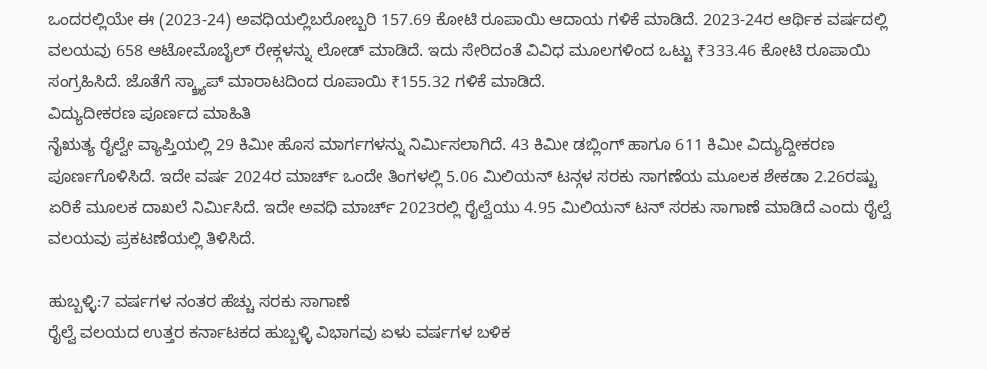ಒಂದರಲ್ಲಿಯೇ ಈ (2023-24) ಅವಧಿಯಲ್ಲಿಬರೋಬ್ಬರಿ 157.69 ಕೋಟಿ ರೂಪಾಯಿ ಆದಾಯ ಗಳಿಕೆ ಮಾಡಿದೆ. 2023-24ರ ಆರ್ಥಿಕ ವರ್ಷದಲ್ಲಿ ವಲಯವು 658 ಆಟೋಮೊಬೈಲ್ ರೇಕ್ಗಳನ್ನು ಲೋಡ್ ಮಾಡಿದೆ. ಇದು ಸೇರಿದಂತೆ ವಿವಿಧ ಮೂಲಗಳಿಂದ ಒಟ್ಟು ₹333.46 ಕೋಟಿ ರೂಪಾಯಿ ಸಂಗ್ರಹಿಸಿದೆ. ಜೊತೆಗೆ ಸ್ಕ್ರ್ಯಾಪ್ ಮಾರಾಟದಿಂದ ರೂಪಾಯಿ ₹155.32 ಗಳಿಕೆ ಮಾಡಿದೆ.
ವಿದ್ಯುದೀಕರಣ ಪೂರ್ಣದ ಮಾಹಿತಿ
ನೈಋತ್ಯ ರೈಲ್ವೇ ವ್ಯಾಪ್ತಿಯಲ್ಲಿ 29 ಕಿಮೀ ಹೊಸ ಮಾರ್ಗಗಳನ್ನು ನಿರ್ಮಿಸಲಾಗಿದೆ. 43 ಕಿಮೀ ಡಬ್ಲಿಂಗ್ ಹಾಗೂ 611 ಕಿಮೀ ವಿದ್ಯುದ್ದೀಕರಣ ಪೂರ್ಣಗೊಳಿಸಿದೆ. ಇದೇ ವರ್ಷ 2024ರ ಮಾರ್ಚ್ ಒಂದೇ ತಿಂಗಳಲ್ಲಿ 5.06 ಮಿಲಿಯನ್ ಟನ್ಗಳ ಸರಕು ಸಾಗಣೆಯ ಮೂಲಕ ಶೇಕಡಾ 2.26ರಷ್ಟು ಏರಿಕೆ ಮೂಲಕ ದಾಖಲೆ ನಿರ್ಮಿಸಿದೆ. ಇದೇ ಅವಧಿ ಮಾರ್ಚ್ 2023ರಲ್ಲಿ ರೈಲ್ವೆಯು 4.95 ಮಿಲಿಯನ್ ಟನ್ ಸರಕು ಸಾಗಾಣೆ ಮಾಡಿದೆ ಎಂದು ರೈಲ್ವೆ ವಲಯವು ಪ್ರಕಟಣೆಯಲ್ಲಿ ತಿಳಿಸಿದೆ.

ಹುಬ್ಬಳ್ಳಿ:7 ವರ್ಷಗಳ ನಂತರ ಹೆಚ್ಚು ಸರಕು ಸಾಗಾಣೆ
ರೈಲ್ವೆ ವಲಯದ ಉತ್ತರ ಕರ್ನಾಟಕದ ಹುಬ್ಬಳ್ಳಿ ವಿಭಾಗವು ಏಳು ವರ್ಷಗಳ ಬಳಿಕ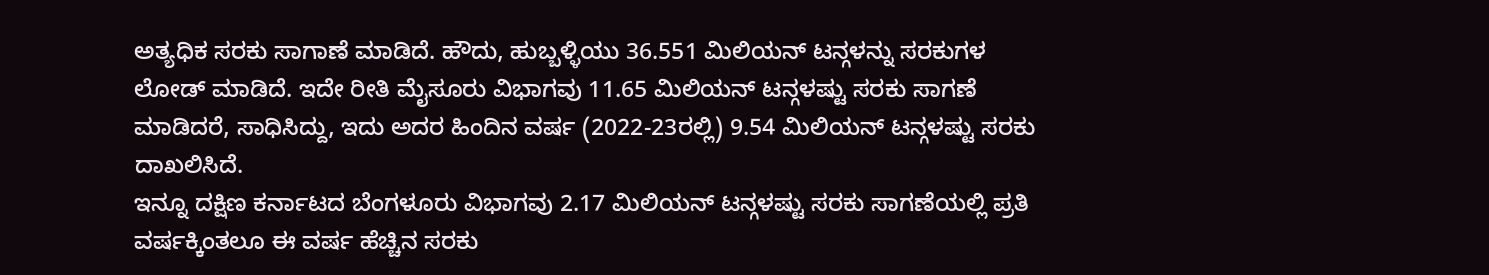ಅತ್ಯಧಿಕ ಸರಕು ಸಾಗಾಣೆ ಮಾಡಿದೆ. ಹೌದು, ಹುಬ್ಬಳ್ಳಿಯು 36.551 ಮಿಲಿಯನ್ ಟನ್ಗಳನ್ನು ಸರಕುಗಳ ಲೋಡ್ ಮಾಡಿದೆ. ಇದೇ ರೀತಿ ಮೈಸೂರು ವಿಭಾಗವು 11.65 ಮಿಲಿಯನ್ ಟನ್ಗಳಷ್ಟು ಸರಕು ಸಾಗಣೆ ಮಾಡಿದರೆ, ಸಾಧಿಸಿದ್ದು, ಇದು ಅದರ ಹಿಂದಿನ ವರ್ಷ (2022-23ರಲ್ಲಿ) 9.54 ಮಿಲಿಯನ್ ಟನ್ಗಳಷ್ಟು ಸರಕು ದಾಖಲಿಸಿದೆ.
ಇನ್ನೂ ದಕ್ಷಿಣ ಕರ್ನಾಟದ ಬೆಂಗಳೂರು ವಿಭಾಗವು 2.17 ಮಿಲಿಯನ್ ಟನ್ಗಳಷ್ಟು ಸರಕು ಸಾಗಣೆಯಲ್ಲಿ ಪ್ರತಿ ವರ್ಷಕ್ಕಿಂತಲೂ ಈ ವರ್ಷ ಹೆಚ್ಚಿನ ಸರಕು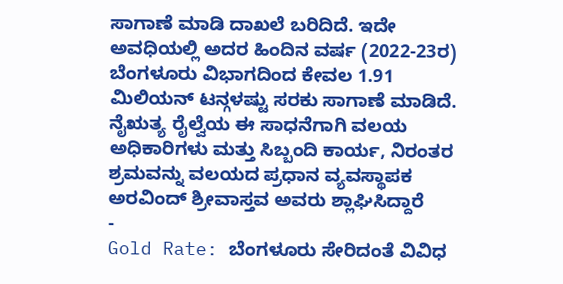ಸಾಗಾಣೆ ಮಾಡಿ ದಾಖಲೆ ಬರಿದಿದೆ. ಇದೇ ಅವಧಿಯಲ್ಲಿ ಅದರ ಹಿಂದಿನ ವರ್ಷ (2022-23ರ) ಬೆಂಗಳೂರು ವಿಭಾಗದಿಂದ ಕೇವಲ 1.91 ಮಿಲಿಯನ್ ಟನ್ಗಳಷ್ಟು ಸರಕು ಸಾಗಾಣೆ ಮಾಡಿದೆ.
ನೈಋತ್ಯ ರೈಲ್ವೆಯ ಈ ಸಾಧನೆಗಾಗಿ ವಲಯ ಅಧಿಕಾರಿಗಳು ಮತ್ತು ಸಿಬ್ಬಂದಿ ಕಾರ್ಯ, ನಿರಂತರ ಶ್ರಮವನ್ನು ವಲಯದ ಪ್ರಧಾನ ವ್ಯವಸ್ಥಾಪಕ ಅರವಿಂದ್ ಶ್ರೀವಾಸ್ತವ ಅವರು ಶ್ಲಾಘಿಸಿದ್ದಾರೆ
-
Gold Rate: ಬೆಂಗಳೂರು ಸೇರಿದಂತೆ ವಿವಿಧ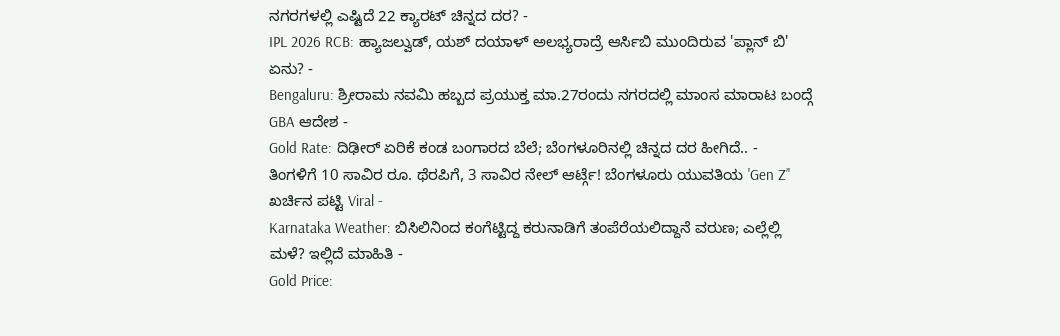ನಗರಗಳಲ್ಲಿ ಎಷ್ಟಿದೆ 22 ಕ್ಯಾರಟ್ ಚಿನ್ನದ ದರ? -
IPL 2026 RCB: ಹ್ಯಾಜಲ್ವುಡ್, ಯಶ್ ದಯಾಳ್ ಅಲಭ್ಯರಾದ್ರೆ ಆರ್ಸಿಬಿ ಮುಂದಿರುವ 'ಪ್ಲಾನ್ ಬಿ' ಏನು? -
Bengaluru: ಶ್ರೀರಾಮ ನವಮಿ ಹಬ್ಬದ ಪ್ರಯುಕ್ತ ಮಾ.27ರಂದು ನಗರದಲ್ಲಿ ಮಾಂಸ ಮಾರಾಟ ಬಂದ್ಗೆ GBA ಆದೇಶ -
Gold Rate: ದಿಢೀರ್ ಏರಿಕೆ ಕಂಡ ಬಂಗಾರದ ಬೆಲೆ; ಬೆಂಗಳೂರಿನಲ್ಲಿ ಚಿನ್ನದ ದರ ಹೀಗಿದೆ.. -
ತಿಂಗಳಿಗೆ 10 ಸಾವಿರ ರೂ. ಥೆರಪಿಗೆ, 3 ಸಾವಿರ ನೇಲ್ ಆರ್ಟ್ಗೆ! ಬೆಂಗಳೂರು ಯುವತಿಯ 'Gen Z’' ಖರ್ಚಿನ ಪಟ್ಟಿ Viral -
Karnataka Weather: ಬಿಸಿಲಿನಿಂದ ಕಂಗೆಟ್ಟಿದ್ದ ಕರುನಾಡಿಗೆ ತಂಪೆರೆಯಲಿದ್ದಾನೆ ವರುಣ; ಎಲ್ಲೆಲ್ಲಿ ಮಳೆ? ಇಲ್ಲಿದೆ ಮಾಹಿತಿ -
Gold Price: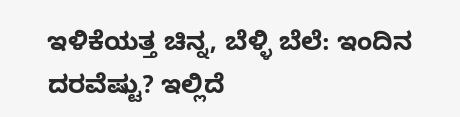ಇಳಿಕೆಯತ್ತ ಚಿನ್ನ, ಬೆಳ್ಳಿ ಬೆಲೆ: ಇಂದಿನ ದರವೆಷ್ಟು? ಇಲ್ಲಿದೆ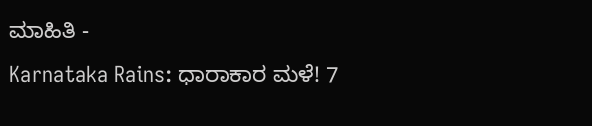ಮಾಹಿತಿ -
Karnataka Rains: ಧಾರಾಕಾರ ಮಳೆ! 7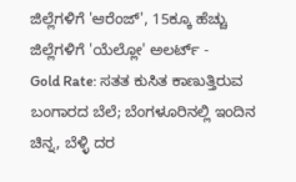ಜಿಲ್ಲೆಗಳಿಗೆ 'ಆರೆಂಜ್', 15ಕ್ಕೂ ಹೆಚ್ಚು ಜಿಲ್ಲೆಗಳಿಗೆ 'ಯೆಲ್ಲೋ' ಅಲರ್ಟ್ -
Gold Rate: ಸತತ ಕುಸಿತ ಕಾಣುತ್ತಿರುವ ಬಂಗಾರದ ಬೆಲೆ; ಬೆಂಗಳೂರಿನಲ್ಲಿ ಇಂದಿನ ಚಿನ್ನ, ಬೆಳ್ಳಿ ದರ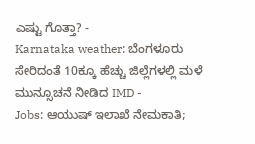ಎಷ್ಟು ಗೊತ್ತಾ? -
Karnataka weather: ಬೆಂಗಳೂರು ಸೇರಿದಂತೆ 10ಕ್ಕೂ ಹೆಚ್ಚು ಜಿಲ್ಲೆಗಳಲ್ಲಿ ಮಳೆ ಮುನ್ಸೂಚನೆ ನೀಡಿದ IMD -
Jobs: ಆಯುಷ್ ಇಲಾಖೆ ನೇಮಕಾತಿ;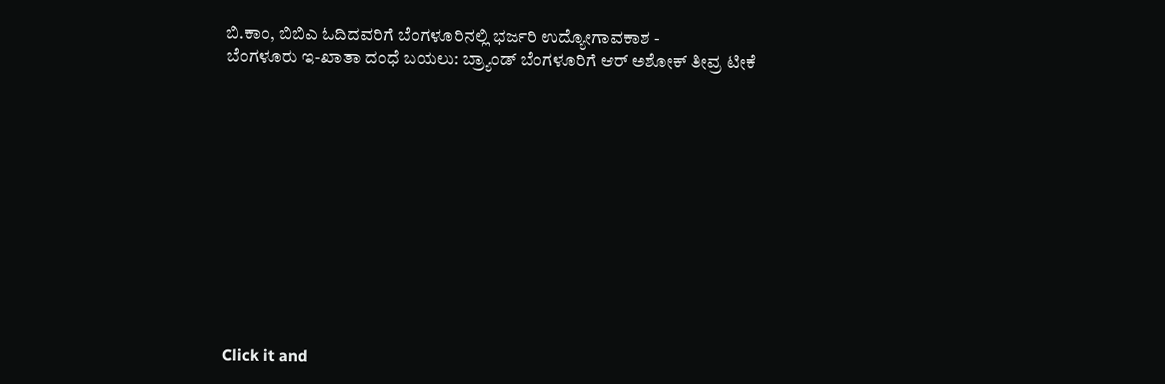ಬಿ.ಕಾಂ, ಬಿಬಿಎ ಓದಿದವರಿಗೆ ಬೆಂಗಳೂರಿನಲ್ಲಿ ಭರ್ಜರಿ ಉದ್ಯೋಗಾವಕಾಶ -
ಬೆಂಗಳೂರು ಇ-ಖಾತಾ ದಂಧೆ ಬಯಲು: ಬ್ರ್ಯಾಂಡ್ ಬೆಂಗಳೂರಿಗೆ ಆರ್ ಅಶೋಕ್ ತೀವ್ರ ಟೀಕೆ












Click it and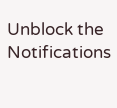Unblock the Notifications